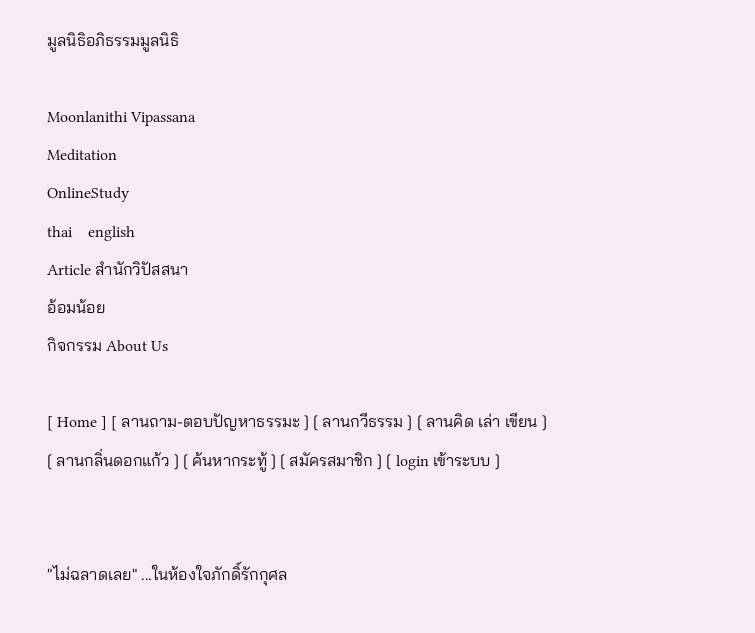มูลนิธิอภิธรรมมูลนิธิ

Moonlanithi Vipassana
Meditation
OnlineStudy
thai    english
Article สำนักวิปัสสนา
อ้อมน้อย
กิจกรรม About Us

[ Home ] [ ลานถาม-ตอบปัญหาธรรมะ ] [ ลานกวีธรรม ] [ ลานคิด เล่า เขียน ] [ ลานกลิ่นดอกแก้ว ] [ ค้นหากระทู้ ] [ สมัครสมาชิก ] [ login เข้าระบบ ]


"ไม่ฉลาดเลย" ...ในห้องใจภักดิ์รักกุศล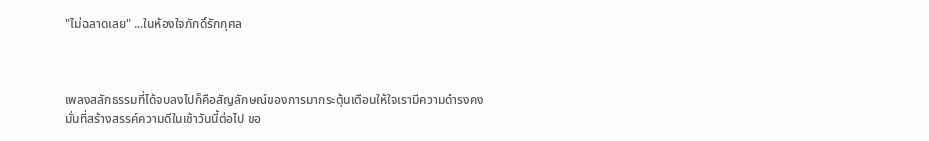"ไม่ฉลาดเลย" ...ในห้องใจภักดิ์รักกุศล



เพลงสลักธรรมที่ได้จบลงไปก็คือสัญลักษณ์ของการมากระตุ้นเตือนให้ใจเรามีความดำรงคงมั่นที่สร้างสรรค์ความดีในเช้าวันนี้ต่อไป ขอ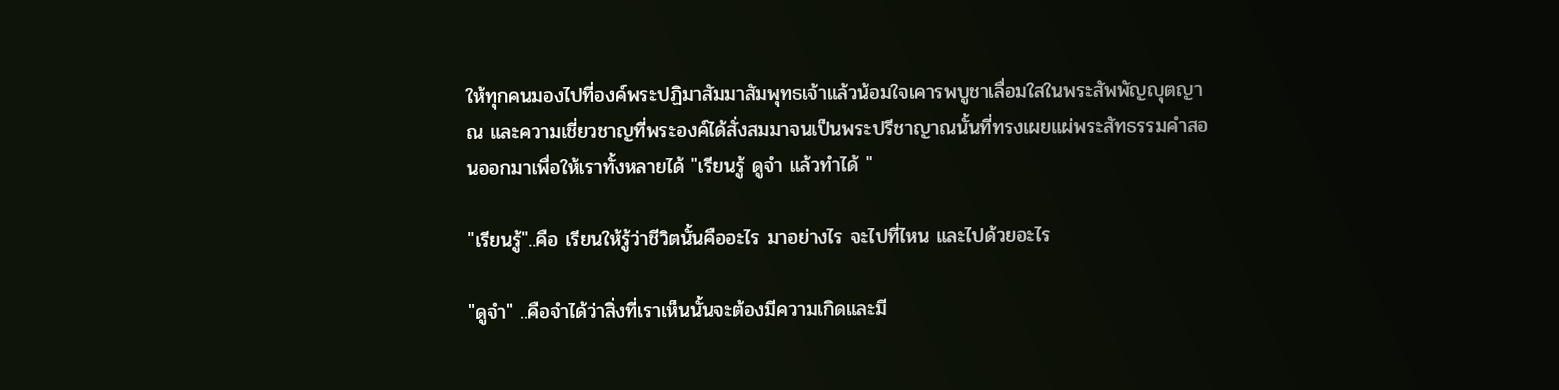ให้ทุกคนมองไปที่องค์พระปฏิมาสัมมาสัมพุทธเจ้าแล้วน้อมใจเคารพบูชาเลื่อมใสในพระสัพพัญญุตญาณ และความเชี่ยวชาญที่พระองค์ได้สั่งสมมาจนเป็นพระปรีชาญาณนั้นที่ทรงเผยแผ่พระสัทธรรมคำสอนออกมาเพื่อให้เราทั้งหลายได้ "เรียนรู้ ดูจำ แล้วทำได้ "

"เรียนรู้"..คือ เรียนให้รู้ว่าชีวิตนั้นคืออะไร มาอย่างไร จะไปที่ไหน และไปด้วยอะไร

"ดูจำ" ..คือจำได้ว่าสิ่งที่เราเห็นนั้นจะต้องมีความเกิดและมี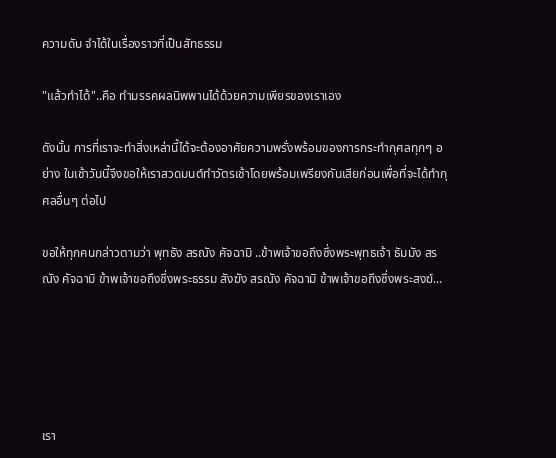ความดับ จำได้ในเรื่องราวที่เป็นสัทธรรม

"แล้วทำได้"..คือ ทำมรรคผลนิพพานได้ด้วยความเพียรของเราเอง

ดังนั้น การที่เราจะทำสิ่งเหล่านี้ได้จะต้องอาศัยความพรั่งพร้อมของการกระทำกุศลทุกๆ อย่าง ในเช้าวันนี้จึงขอให้เราสวดมนต์ทำวัตรเช้าโดยพร้อมเพรียงกันเสียก่อนเพื่อที่จะได้ทำกุศลอื่นๆ ต่อไป

ขอให้ทุกคนกล่าวตามว่า พุทธัง สรณัง คัจฉามิ ..ข้าพเจ้าขอถึงซึ่งพระพุทธเจ้า ธัมมัง สรณัง คัจฉามิ ข้าพเจ้าขอถึงซึ่งพระธรรม สังฆัง สรณัง คัจฉามิ ข้าพเจ้าขอถึงซึ่งพระสงฆ์...





เรา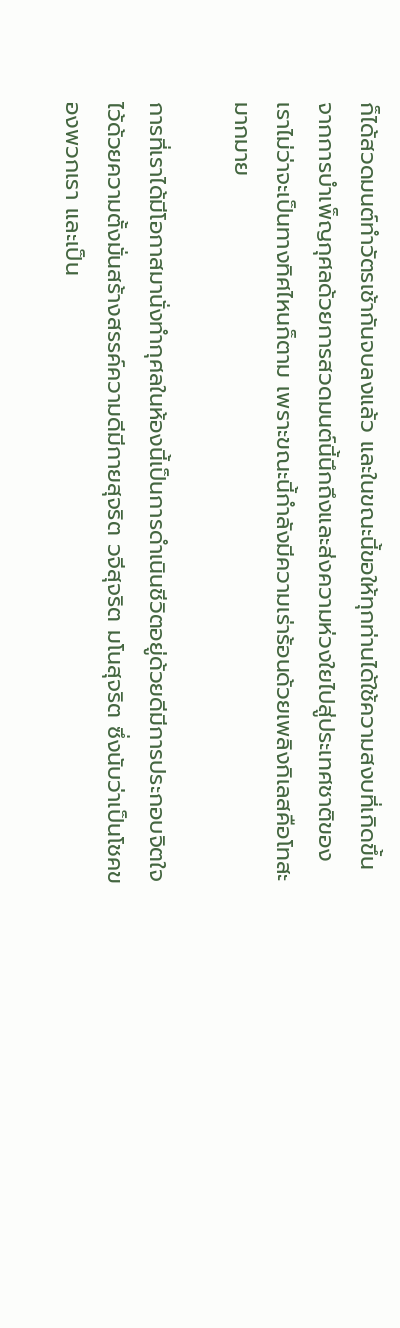ก็ได้สวดมนต์ทำวัตรเช้ากันจบลงแล้ว และในขณะนี้ขอให้ทุกท่านได้ใช้ความสงบที่เกิดขึ้นจากการบำเพ็ญกุศลด้วยการสวดมนต์นี้นึกถึงและส่งความห่วงใยไปสู่ประเทศชาติของเราไม่ว่าจะเป็นทางทิศไหนก็ตาม เพราะขณะนี้กำลังมีความเร่าร้อนด้วยเพลิงกิเลสคือโทสะมากมาย

การที่เราได้มีโอกาสมานั่งทำกุศลในห้องนี้เป็นการดำเนินชีวิตอยู่ด้วยดีมีการประกอบจิตใจไว้ด้วยความตั้งมั่นสร้างสรรค์ความดีมีกายสุจริต วจีสุจริต มโนสุจริต ซึ่งนับว่าเป็นโชคของพวกเรา และเป็น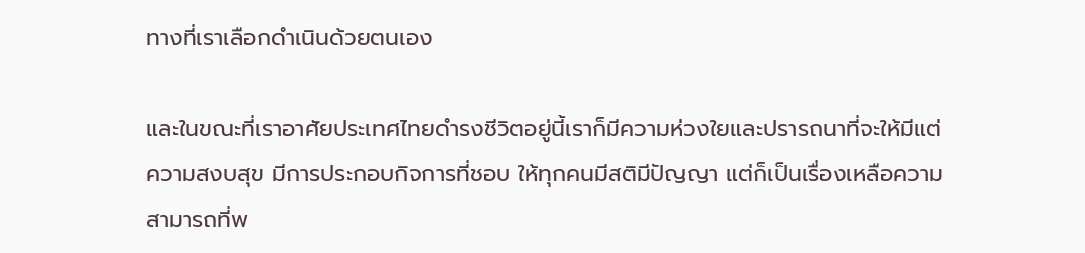ทางที่เราเลือกดำเนินด้วยตนเอง

และในขณะที่เราอาศัยประเทศไทยดำรงชีวิตอยู่นี้เราก็มีความห่วงใยและปรารถนาที่จะให้มีแต่ความสงบสุข มีการประกอบกิจการที่ชอบ ให้ทุกคนมีสติมีปัญญา แต่ก็เป็นเรื่องเหลือความสามารถที่พ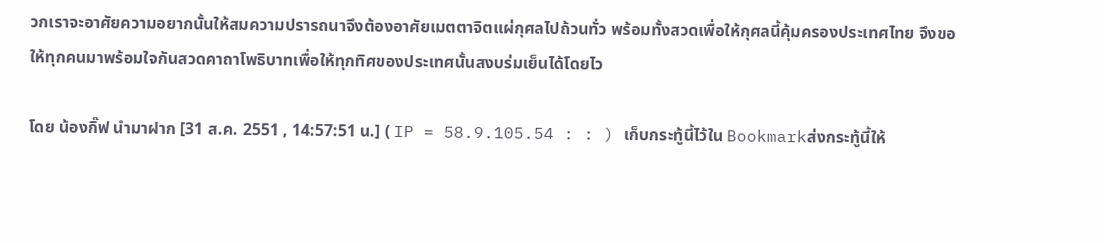วกเราจะอาศัยความอยากนั้นให้สมความปรารถนาจึงต้องอาศัยเมตตาจิตแผ่กุศลไปถ้วนทั่ว พร้อมทั้งสวดเพื่อให้กุศลนี้คุ้มครองประเทศไทย จึงขอให้ทุกคนมาพร้อมใจกันสวดคาถาโพธิบาทเพื่อให้ทุกทิศของประเทศนั้นสงบร่มเย็นได้โดยไว

โดย น้องกิ๊ฟ นำมาฝาก [31 ส.ค. 2551 , 14:57:51 น.] ( IP = 58.9.105.54 : : ) เก็บกระทู้นี้ไว้ใน Bookmarkส่งกระทู้นี้ให้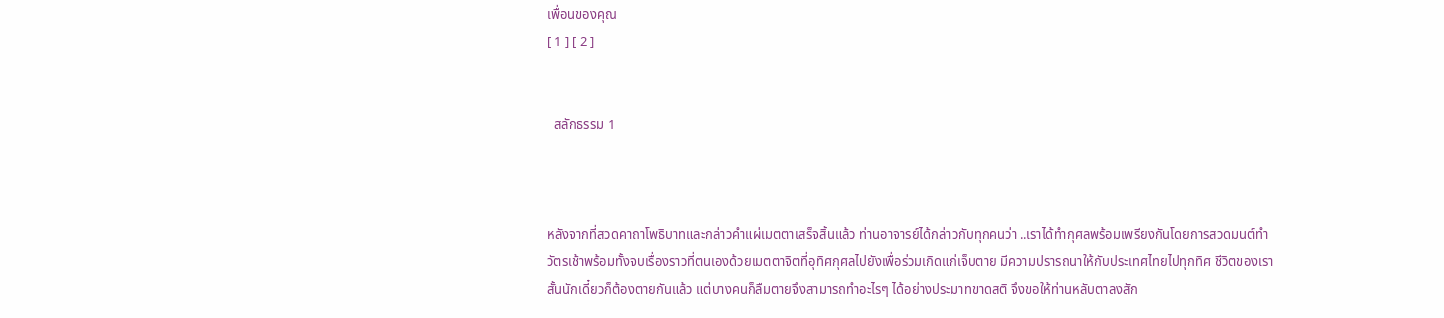เพื่อนของคุณ
[ 1 ] [ 2 ]


  สลักธรรม 1



หลังจากที่สวดคาถาโพธิบาทและกล่าวคำแผ่เมตตาเสร็จสิ้นแล้ว ท่านอาจารย์ได้กล่าวกับทุกคนว่า ..เราได้ทำกุศลพร้อมเพรียงกันโดยการสวดมนต์ทำวัตรเช้าพร้อมทั้งจบเรื่องราวที่ตนเองด้วยเมตตาจิตที่อุทิศกุศลไปยังเพื่อร่วมเกิดแก่เจ็บตาย มีความปรารถนาให้กับประเทศไทยไปทุกทิศ ชีวิตของเราสั้นนักเดี๋ยวก็ต้องตายกันแล้ว แต่บางคนก็ลืมตายจึงสามารถทำอะไรๆ ได้อย่างประมาทขาดสติ จึงขอให้ท่านหลับตาลงสัก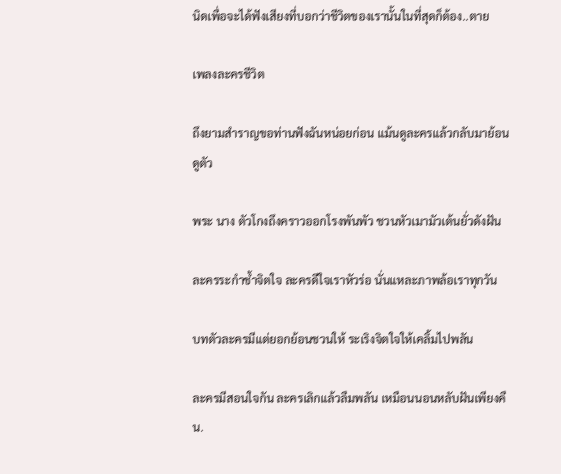นิดเพื่อจะได้ฟังเสียงที่บอกว่าชีวิตของเรานั้นในที่สุดก็ต้อง..ตาย

เพลงละครชีวิต

ถึงยามสำราญขอท่านฟังฉันหน่อยก่อน แม้นดูละครแล้วกลับมาย้อนดูตัว

พระ นาง ตัวโกงถึงคราวออกโรงพันพัว ชวนหัวเมามัวเต้นยั่วดังฝัน

ละครระกำช้ำจิตใจ ละครดีใจเราหัวร่อ นั่นแหละภาพล้อเราทุกวัน

บทตัวละครมีแต่ยอกย้อนชวนให้ ระเริงจิตใจให้เคลิ้มไปพลัน

ละครมีสอนใจกัน ละครเลิกแล้วลืมพลัน เหมือนนอนหลับฝันเพียงคืน.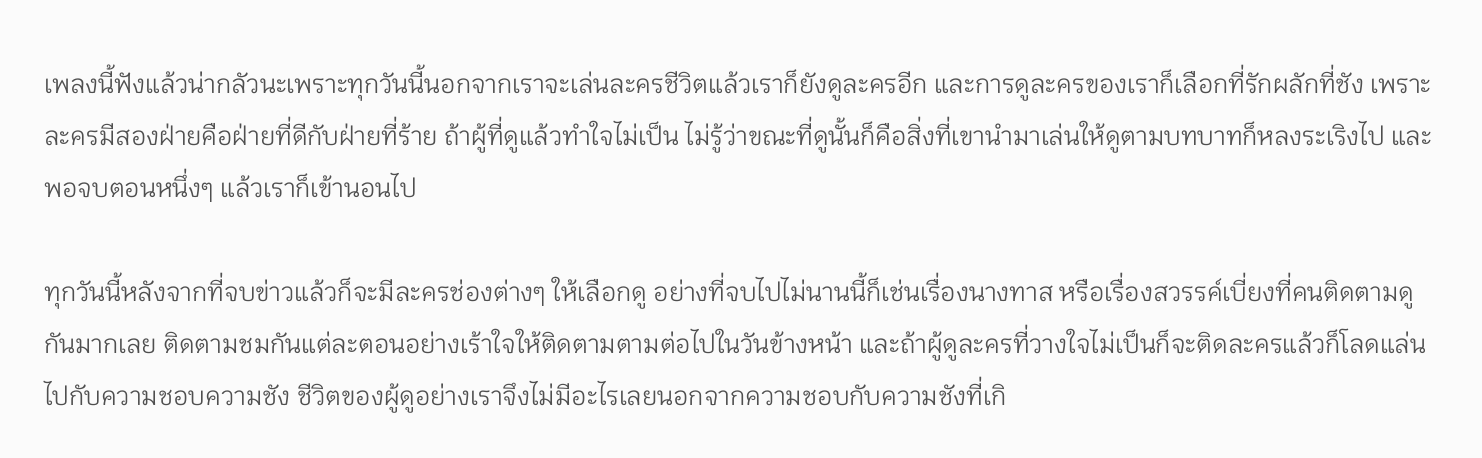เพลงนี้ฟังแล้วน่ากลัวนะเพราะทุกวันนี้นอกจากเราจะเล่นละครชีวิตแล้วเราก็ยังดูละครอีก และการดูละครของเราก็เลือกที่รักผลักที่ชัง เพราะละครมีสองฝ่ายคือฝ่ายที่ดีกับฝ่ายที่ร้าย ถ้าผู้ที่ดูแล้วทำใจไม่เป็น ไม่รู้ว่าขณะที่ดูนั้นก็คือสิ่งที่เขานำมาเล่นให้ดูตามบทบาทก็หลงระเริงไป และพอจบตอนหนึ่งๆ แล้วเราก็เข้านอนไป

ทุกวันนี้หลังจากที่จบข่าวแล้วก็จะมีละครช่องต่างๆ ให้เลือกดู อย่างที่จบไปไม่นานนี้ก็เช่นเรื่องนางทาส หรือเรื่องสวรรค์เบี่ยงที่คนติดตามดูกันมากเลย ติดตามชมกันแต่ละตอนอย่างเร้าใจให้ติดตามตามต่อไปในวันข้างหน้า และถ้าผู้ดูละครที่วางใจไม่เป็นก็จะติดละครแล้วก็โลดแล่นไปกับความชอบความชัง ชีวิตของผู้ดูอย่างเราจึงไม่มีอะไรเลยนอกจากความชอบกับความชังที่เกิ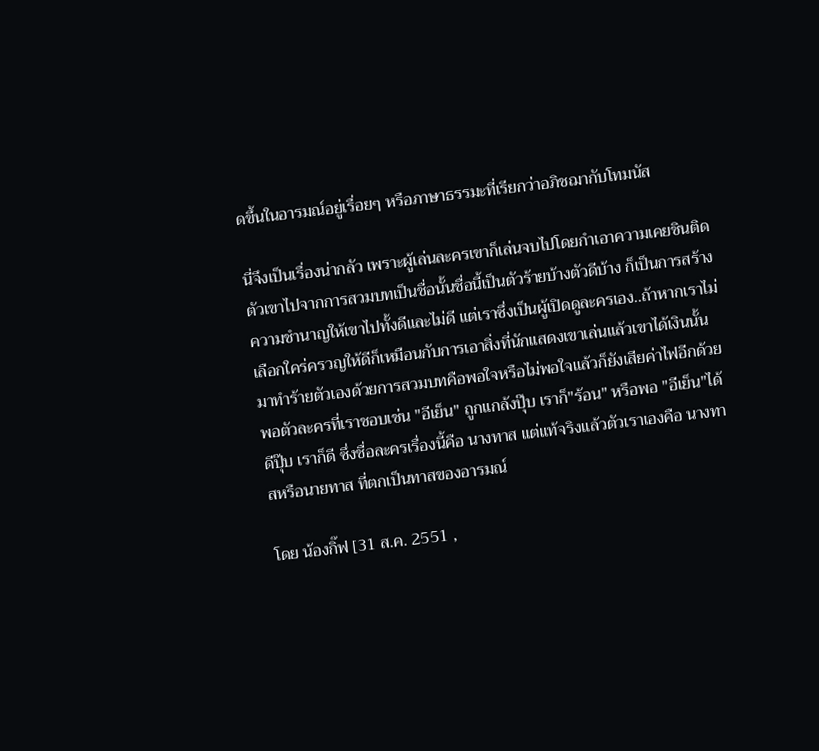ดขึ้นในอารมณ์อยู่เรื่อยๆ หรือภาษาธรรมะที่เรียกว่าอภิชฌากับโทมนัส

นี่จึงเป็นเรื่องน่ากลัว เพราะผู้เล่นละครเขาก็เล่นจบไปโดยกำเอาความเคยชินติดตัวเขาไปจากการสวมบทเป็นชื่อนั้นชื่อนี้เป็นตัวร้ายบ้างตัวดีบ้าง ก็เป็นการสร้างความชำนาญให้เขาไปทั้งดีและไม่ดี แต่เราซึ่งเป็นผู้เปิดดูละครเอง..ถ้าหากเราไม่เลือกใคร่ครวญให้ดีก็เหมือนกับการเอาสิ่งที่นักแสดงเขาเล่นแล้วเขาได้เงินนั้นมาทำร้ายตัวเองด้วยการสวมบทคือพอใจหรือไม่พอใจแล้วก็ยังเสียค่าไฟอีกด้วย พอตัวละครที่เราชอบเช่น "อีเย็น" ถูกแกล้งปุ๊บ เราก็"ร้อน" หรือพอ "อีเย็น"ได้ดีปุ๊บ เราก็ดี ซึ่งชื่อละครเรื่องนี้คือ นางทาส แต่แท้จริงแล้วตัวเราเองคือ นางทาสหรือนายทาส ที่ตกเป็นทาสของอารมณ์

โดย น้องกิ๊ฟ [31 ส.ค. 2551 ,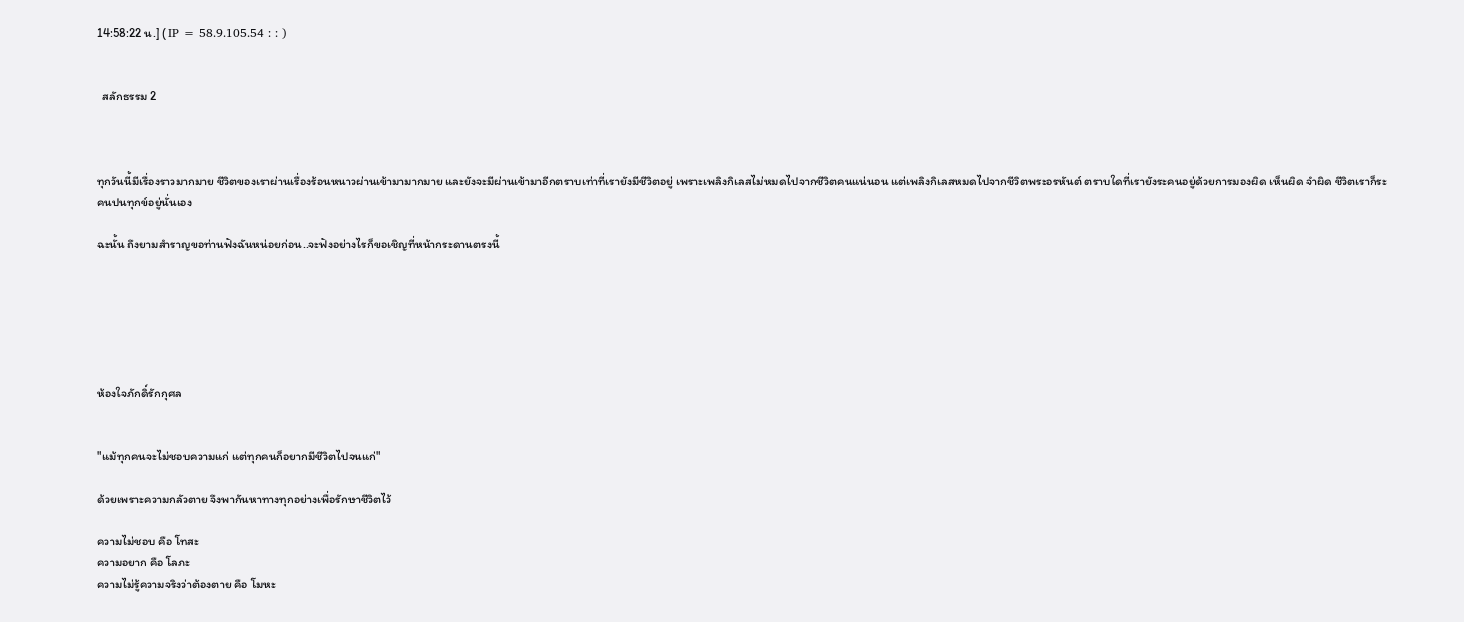14:58:22 น.] ( IP = 58.9.105.54 : : )


  สลักธรรม 2



ทุกวันนี้มีเรื่องราวมากมาย ชีวิตของเราผ่านเรื่องร้อนหนาวผ่านเข้ามามากมาย และยังจะมีผ่านเข้ามาอีกตราบเท่าที่เรายังมีชีวิตอยู่ เพราะเพลิงกิเลสไม่หมดไปจากชีวิตคนแน่นอน แต่เพลิงกิเลสหมดไปจากชีวิตพระอรหันต์ ตราบใดที่เรายังระคนอยู่ด้วยการมองผิด เห็นผิด จำผิด ชีวิตเราก็ระคนปนทุกข์อยู่นั่นเอง

ฉะนั้น ถึงยามสำราญขอท่านฟังฉันหน่อยก่อน..จะฟังอย่างไรก็ขอเชิญที่หน้ากระดานตรงนี้






ห้องใจภักดิ์รักกุศล


"แม้ทุกคนจะไม่ชอบความแก่ แต่ทุกคนก็อยากมีชีวิตไปจนแก่"

ด้วยเพราะความกลัวตาย จึงพากันหาทางทุกอย่างเพื่อรักษาชีวิตไว้

ความไม่ชอบ คือ โทสะ
ความอยาก คือ โลภะ
ความไม่รู้ความจริงว่าต้องตาย คือ โมหะ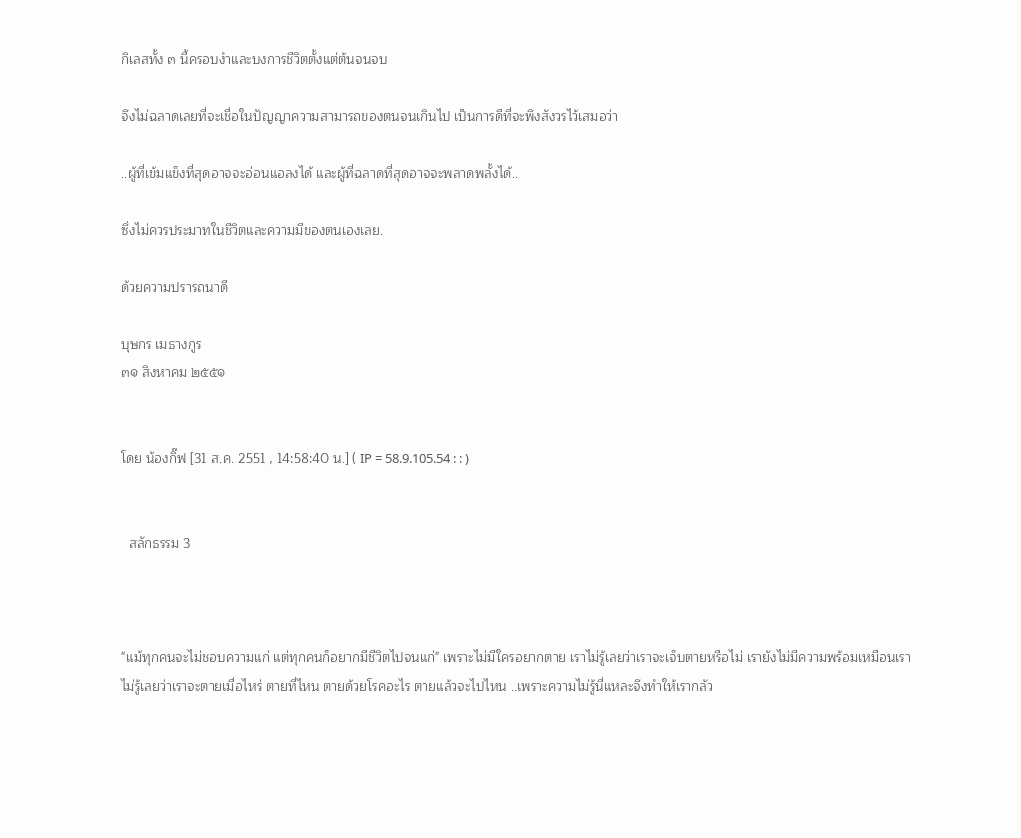กิเลสทั้ง ๓ นี้ครอบงำและบงการชีวิตตั้งแต่ต้นจนจบ

จึงไม่ฉลาดเลยที่จะเชื่อในปัญญาความสามารถของตนจนเกินไป เป็นการดีที่จะพึงสังวรไว้เสมอว่า

..ผู้ที่เข้มแข็งที่สุดอาจจะอ่อนแอลงได้ และผู้ที่ฉลาดที่สุดอาจจะพลาดพลั้งได้..

ซึ่งไม่ควรประมาทในชีวิตและความมีของตนเองเลย.

ด้วยความปรารถนาดี

บุษกร เมธางกูร
๓๑ สิงหาคม ๒๕๕๑


โดย น้องกิ๊ฟ [31 ส.ค. 2551 , 14:58:40 น.] ( IP = 58.9.105.54 : : )


  สลักธรรม 3



"แม้ทุกคนจะไม่ชอบความแก่ แต่ทุกคนก็อยากมีชีวิตไปจนแก่" เพราะไม่มีใครอยากตาย เราไม่รู้เลยว่าเราจะเจ็บตายหรือไม่ เรายังไม่มีความพร้อมเหมือนเราไม่รู้เลยว่าเราจะตายเมื่อไหร่ ตายที่ไหน ตายด้วยโรคอะไร ตายแล้วจะไปไหน ..เพราะความไม่รู้นี่แหละจึงทำให้เรากลัว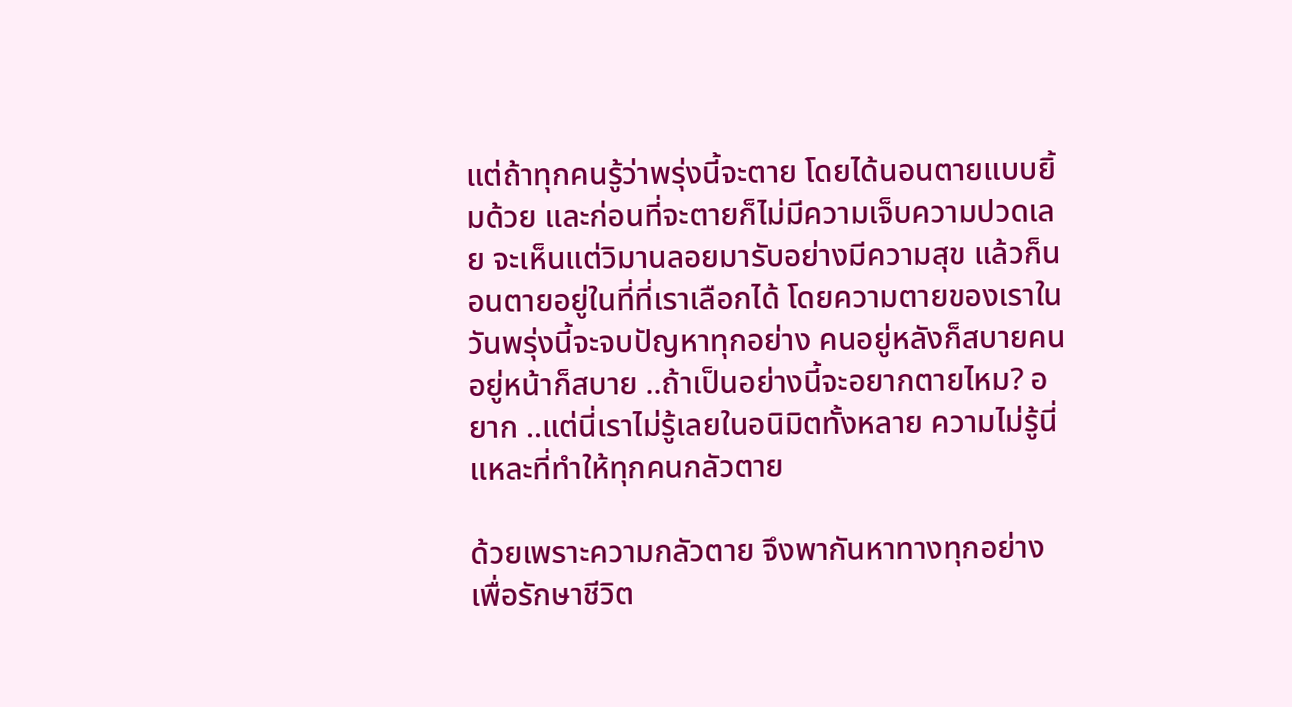แต่ถ้าทุกคนรู้ว่าพรุ่งนี้จะตาย โดยได้นอนตายแบบยิ้มด้วย และก่อนที่จะตายก็ไม่มีความเจ็บความปวดเลย จะเห็นแต่วิมานลอยมารับอย่างมีความสุข แล้วก็นอนตายอยู่ในที่ที่เราเลือกได้ โดยความตายของเราในวันพรุ่งนี้จะจบปัญหาทุกอย่าง คนอยู่หลังก็สบายคนอยู่หน้าก็สบาย ..ถ้าเป็นอย่างนี้จะอยากตายไหม? อยาก ..แต่นี่เราไม่รู้เลยในอนิมิตทั้งหลาย ความไม่รู้นี่แหละที่ทำให้ทุกคนกลัวตาย

ด้วยเพราะความกลัวตาย จึงพากันหาทางทุกอย่างเพื่อรักษาชีวิต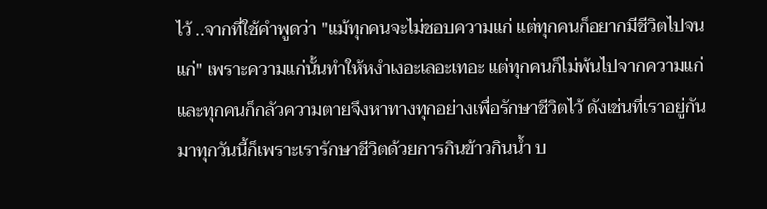ไว้ ..จากที่ใช้คำพูดว่า "แม้ทุกคนจะไม่ชอบความแก่ แต่ทุกคนก็อยากมีชีวิตไปจนแก่" เพราะความแก่นั้นทำให้หงำเงอะเลอะเทอะ แต่ทุกคนก็ไม่พ้นไปจากความแก่ และทุกคนก็กลัวความตายจึงหาทางทุกอย่างเพื่อรักษาชีวิตไว้ ดังเช่นที่เราอยู่กันมาทุกวันนี้ก็เพราะเรารักษาชีวิตด้วยการกินข้าวกินน้ำ บ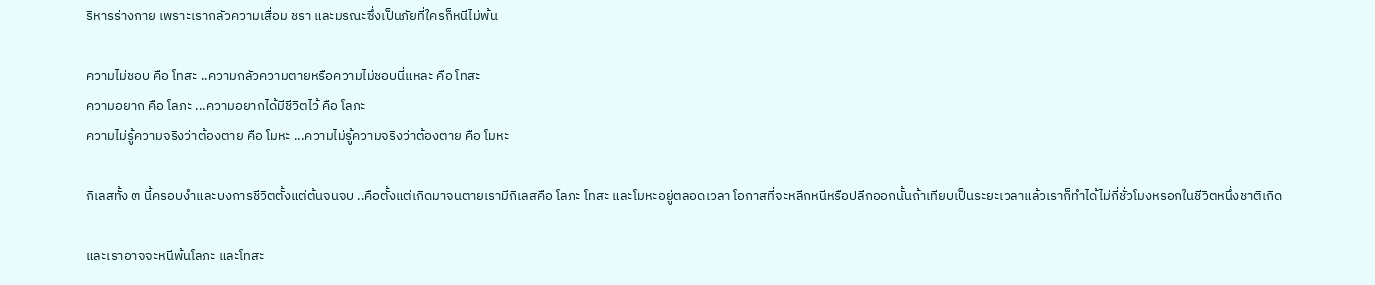ริหารร่างกาย เพราะเรากลัวความเสื่อม ชรา และมรณะซึ่งเป็นภัยที่ใครก็หนีไม่พ้น

ความไม่ชอบ คือ โทสะ ..ความกลัวความตายหรือความไม่ชอบนี่แหละ คือ โทสะ
ความอยาก คือ โลภะ ...ความอยากได้มีชีวิตไว้ คือ โลภะ
ความไม่รู้ความจริงว่าต้องตาย คือ โมหะ ...ความไม่รู้ความจริงว่าต้องตาย คือ โมหะ

กิเลสทั้ง ๓ นี้ครอบงำและบงการชีวิตตั้งแต่ต้นจนจบ ..คือตั้งแต่เกิดมาจนตายเรามีกิเลสคือ โลภะ โทสะ และโมหะอยู่ตลอดเวลา โอกาสที่จะหลีกหนีหรือปลีกออกนั้นถ้าเทียบเป็นระยะเวลาแล้วเราก็ทำได้ไม่กี่ชั่วโมงหรอกในชีวิตหนึ่งชาติเกิด

และเราอาจจะหนีพ้นโลภะ และโทสะ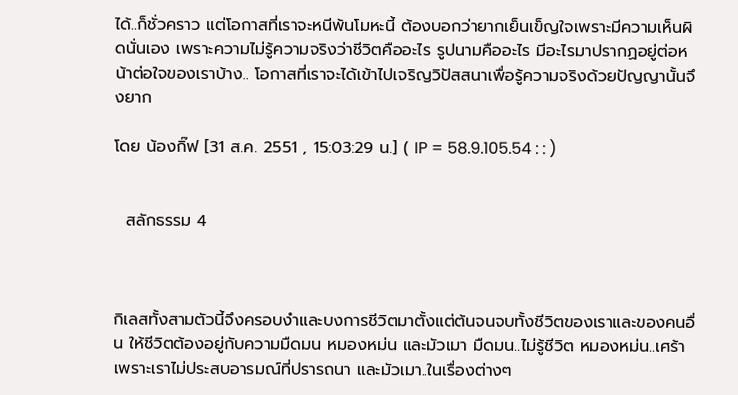ได้..ก็ชั่วคราว แต่โอกาสที่เราจะหนีพ้นโมหะนี้ ต้องบอกว่ายากเย็นเข็ญใจเพราะมีความเห็นผิดนั่นเอง เพราะความไม่รู้ความจริงว่าชีวิตคืออะไร รูปนามคืออะไร มีอะไรมาปรากฏอยู่ต่อหน้าต่อใจของเราบ้าง.. โอกาสที่เราจะได้เข้าไปเจริญวิปัสสนาเพื่อรู้ความจริงด้วยปัญญานั้นจึงยาก

โดย น้องกิ๊ฟ [31 ส.ค. 2551 , 15:03:29 น.] ( IP = 58.9.105.54 : : )


  สลักธรรม 4



กิเลสทั้งสามตัวนี้จึงครอบงำและบงการชีวิตมาตั้งแต่ต้นจนจบทั้งชีวิตของเราและของคนอื่น ให้ชีวิตต้องอยู่กับความมืดมน หมองหม่น และมัวเมา มืดมน..ไม่รู้ชีวิต หมองหม่น..เศร้าเพราะเราไม่ประสบอารมณ์ที่ปรารถนา และมัวเมา..ในเรื่องต่างๆ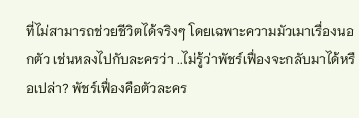ที่ไม่สามารถช่วยชีวิตได้จริงๆ โดยเฉพาะความมัวเมาเรื่องนอกตัว เช่นหลงไปกับละครว่า ..ไม่รู้ว่าพัชร์เฟื่องจะกลับมาได้หรือเปล่า? พัชร์เฟื่องคือตัวละคร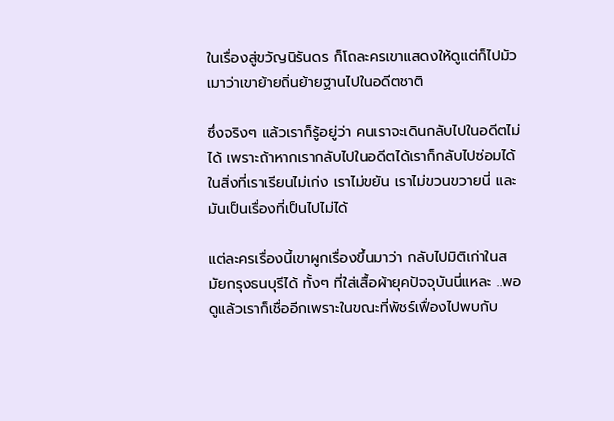ในเรื่องสู่ขวัญนิรันดร ก็โถละครเขาแสดงให้ดูแต่ก็ไปมัวเมาว่าเขาย้ายถิ่นย้ายฐานไปในอดีตชาติ

ซึ่งจริงๆ แล้วเราก็รู้อยู่ว่า คนเราจะเดินกลับไปในอดีตไม่ได้ เพราะถ้าหากเรากลับไปในอดีตได้เราก็กลับไปซ่อมได้ในสิ่งที่เราเรียนไม่เก่ง เราไม่ขยัน เราไม่ขวนขวายนี่ และมันเป็นเรื่องที่เป็นไปไม่ได้

แต่ละครเรื่องนี้เขาผูกเรื่องขึ้นมาว่า กลับไปมิติเก่าในสมัยกรุงธนบุรีได้ ทั้งๆ ที่ใส่เสื้อผ้ายุคปัจจุบันนี่แหละ ..พอดูแล้วเราก็เชื่ออีกเพราะในขณะที่พัชร์เฟื่องไปพบกับ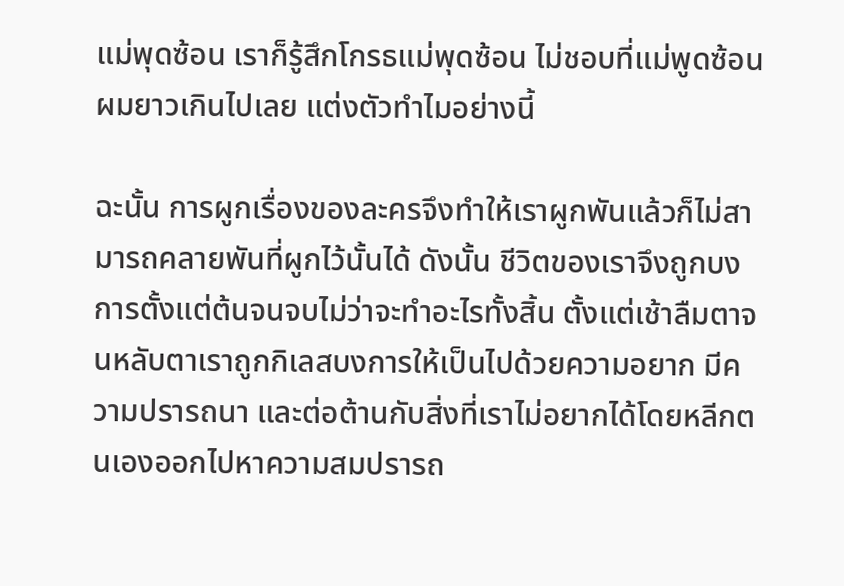แม่พุดซ้อน เราก็รู้สึกโกรธแม่พุดซ้อน ไม่ชอบที่แม่พูดซ้อนผมยาวเกินไปเลย แต่งตัวทำไมอย่างนี้

ฉะนั้น การผูกเรื่องของละครจึงทำให้เราผูกพันแล้วก็ไม่สามารถคลายพันที่ผูกไว้นั้นได้ ดังนั้น ชีวิตของเราจึงถูกบงการตั้งแต่ต้นจนจบไม่ว่าจะทำอะไรทั้งสิ้น ตั้งแต่เช้าลืมตาจนหลับตาเราถูกกิเลสบงการให้เป็นไปด้วยความอยาก มีความปรารถนา และต่อต้านกับสิ่งที่เราไม่อยากได้โดยหลีกตนเองออกไปหาความสมปรารถ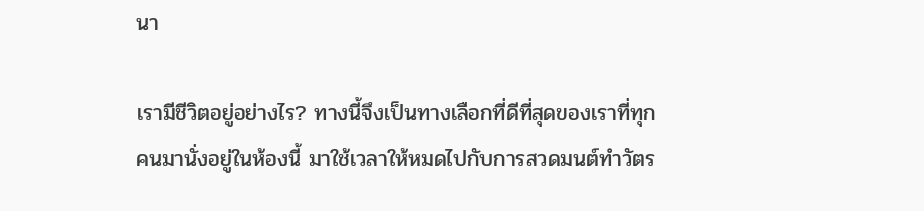นา

เรามีชีวิตอยู่อย่างไร? ทางนี้จึงเป็นทางเลือกที่ดีที่สุดของเราที่ทุกคนมานั่งอยู่ในห้องนี้ มาใช้เวลาให้หมดไปกับการสวดมนต์ทำวัตร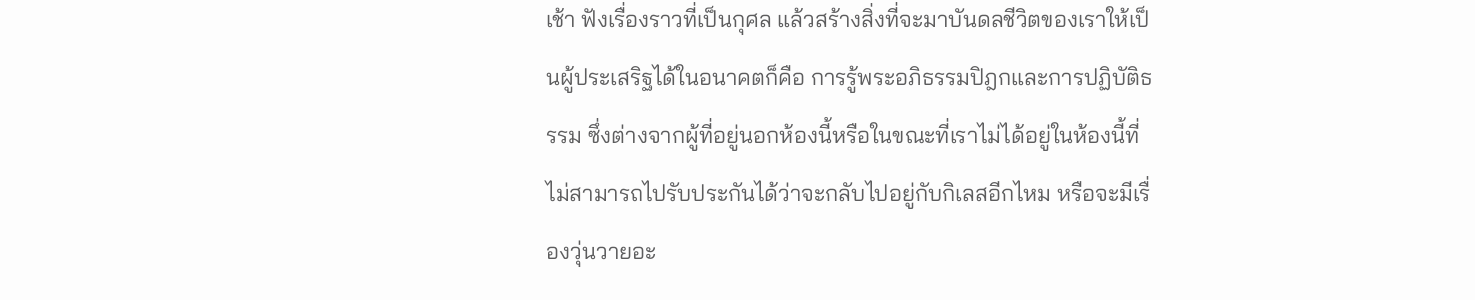เช้า ฟังเรื่องราวที่เป็นกุศล แล้วสร้างสิ่งที่จะมาบันดลชีวิตของเราให้เป็นผู้ประเสริฐได้ในอนาคตก็คือ การรู้พระอภิธรรมปิฎกและการปฏิบัติธรรม ซึ่งต่างจากผู้ที่อยู่นอกห้องนี้หรือในขณะที่เราไม่ได้อยู่ในห้องนี้ที่ไม่สามารถไปรับประกันได้ว่าจะกลับไปอยู่กับกิเลสอีกไหม หรือจะมีเรื่องวุ่นวายอะ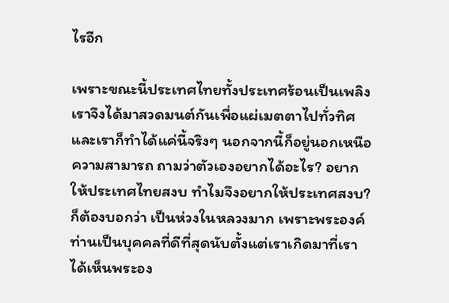ไรอีก

เพราะขณะนี้ประเทศไทยทั้งประเทศร้อนเป็นเพลิง เราจึงได้มาสวดมนต์กันเพื่อแผ่เมตตาไปทั่วทิศ และเราก็ทำได้แค่นี้จริงๆ นอกจากนี้ก็อยู่นอกเหนือความสามารถ ถามว่าตัวเองอยากได้อะไร? อยากให้ประเทศไทยสงบ ทำไมจึงอยากให้ประเทศสงบ? ก็ต้องบอกว่า เป็นห่วงในหลวงมาก เพราะพระองค์ท่านเป็นบุคคลที่ดีที่สุดนับตั้งแต่เราเกิดมาที่เราได้เห็นพระอง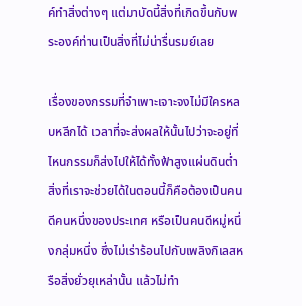ค์ทำสิ่งต่างๆ แต่มาบัดนี้สิ่งที่เกิดขึ้นกับพระองค์ท่านเป็นสิ่งที่ไม่น่ารื่นรมย์เลย

เรื่องของกรรมที่จำเพาะเจาะจงไม่มีใครหลบหลีกได้ เวลาที่จะส่งผลให้นั้นไปว่าจะอยู่ที่ไหนกรรมก็ส่งไปให้ได้ทั้งฟ้าสูงแผ่นดินต่ำ สิ่งที่เราจะช่วยได้ในตอนนี้ก็คือต้องเป็นคนดีคนหนึ่งของประเทศ หรือเป็นคนดีหมู่หนึ่งกลุ่มหนึ่ง ซึ่งไม่เร่าร้อนไปกับเพลิงกิเลสหรือสิ่งยั่วยุเหล่านั้น แล้วไม่ทำ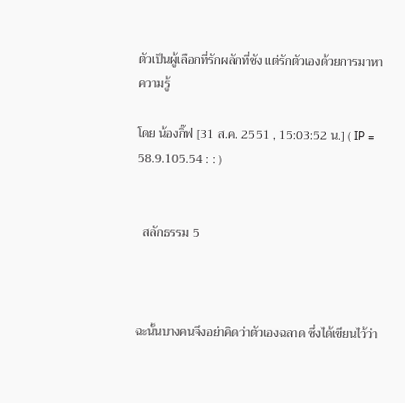ตัวเป็นผู้เลือกที่รักผลักที่ชัง แต่รักตัวเองด้วยการมาหาความรู้

โดย น้องกิ๊ฟ [31 ส.ค. 2551 , 15:03:52 น.] ( IP = 58.9.105.54 : : )


  สลักธรรม 5



ฉะนั้นบางคนจึงอย่าคิดว่าตัวเองฉลาด ซึ่งได้เขียนไว้ว่า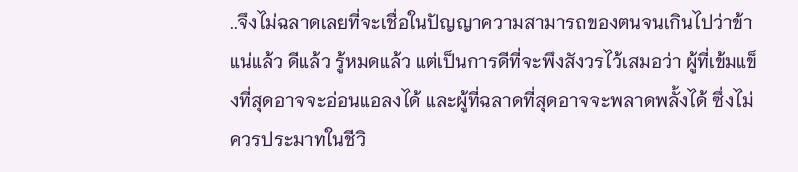..จึงไม่ฉลาดเลยที่จะเชื่อในปัญญาความสามารถของตนจนเกินไปว่าข้าแน่แล้ว ดีแล้ว รู้หมดแล้ว แต่เป็นการดีที่จะพึงสังวรไว้เสมอว่า ผู้ที่เข้มแข็งที่สุดอาจจะอ่อนแอลงได้ และผู้ที่ฉลาดที่สุดอาจจะพลาดพลั้งได้ ซึ่งไม่ควรประมาทในชีวิ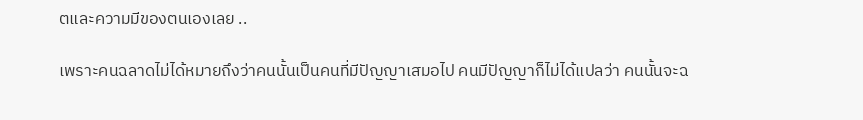ตและความมีของตนเองเลย ..

เพราะคนฉลาดไม่ได้หมายถึงว่าคนนั้นเป็นคนที่มีปัญญาเสมอไป คนมีปัญญาก็ไม่ได้แปลว่า คนนั้นจะฉ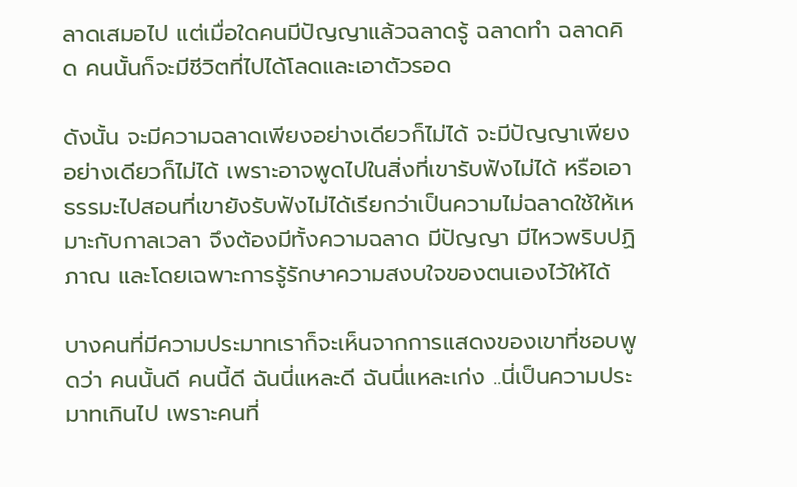ลาดเสมอไป แต่เมื่อใดคนมีปัญญาแล้วฉลาดรู้ ฉลาดทำ ฉลาดคิด คนนั้นก็จะมีชีวิตที่ไปได้โลดและเอาตัวรอด

ดังนั้น จะมีความฉลาดเพียงอย่างเดียวก็ไม่ได้ จะมีปัญญาเพียงอย่างเดียวก็ไม่ได้ เพราะอาจพูดไปในสิ่งที่เขารับฟังไม่ได้ หรือเอาธรรมะไปสอนที่เขายังรับฟังไม่ได้เรียกว่าเป็นความไม่ฉลาดใช้ให้เหมาะกับกาลเวลา จึงต้องมีทั้งความฉลาด มีปัญญา มีไหวพริบปฏิภาณ และโดยเฉพาะการรู้รักษาความสงบใจของตนเองไว้ให้ได้

บางคนที่มีความประมาทเราก็จะเห็นจากการแสดงของเขาที่ชอบพูดว่า คนนั้นดี คนนี้ดี ฉันนี่แหละดี ฉันนี่แหละเก่ง ..นี่เป็นความประมาทเกินไป เพราะคนที่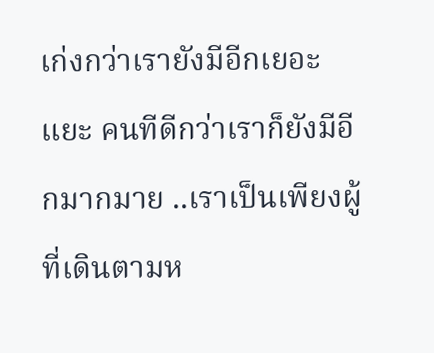เก่งกว่าเรายังมีอีกเยอะแยะ คนทีดีกว่าเราก็ยังมีอีกมากมาย ..เราเป็นเพียงผู้ที่เดินตามห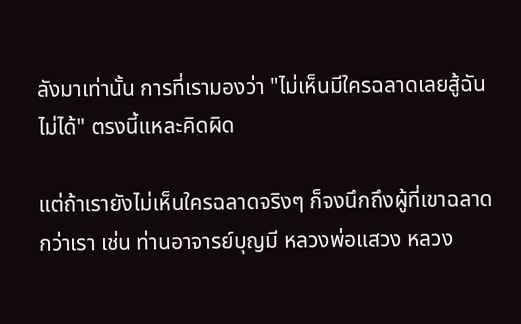ลังมาเท่านั้น การที่เรามองว่า "ไม่เห็นมีใครฉลาดเลยสู้ฉันไม่ได้" ตรงนี้แหละคิดผิด

แต่ถ้าเรายังไม่เห็นใครฉลาดจริงๆ ก็จงนึกถึงผู้ที่เขาฉลาดกว่าเรา เช่น ท่านอาจารย์บุญมี หลวงพ่อแสวง หลวง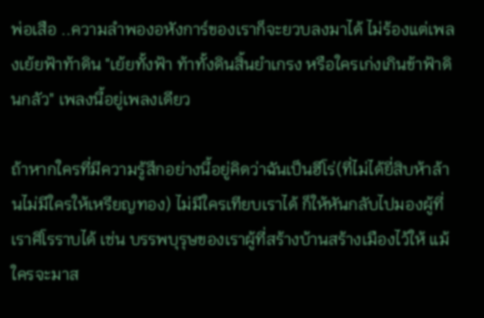พ่อเสือ ..ความลำพองอหังการ์ของเราก็จะยวบลงมาได้ ไม่ร้องแต่เพลงเย้ยฟ้าท้าดิน "เย้ยทั้งฟ้า ท้าทั้งดินสิ้นยำเกรง หรือใครเก่งเกินข้าฟ้าดินกลัว" เพลงนี้อยู่เพลงเดียว

ถ้าหากใครที่มีความรู้สึกอย่างนี้อยู่คิดว่าฉันเป็นฮีโร่(ที่ไม่ได้ยี่สิบห้าล้านไม่มีใครให้เหรียญทอง) ไม่มีใครเทียบเราได้ ก็ให้หันกลับไปมองผู้ที่เราศิโรราบได้ เช่น บรรพบุรุษของเราผู้ที่สร้างบ้านสร้างเมืองไว้ให้ แม้ใครจะมาส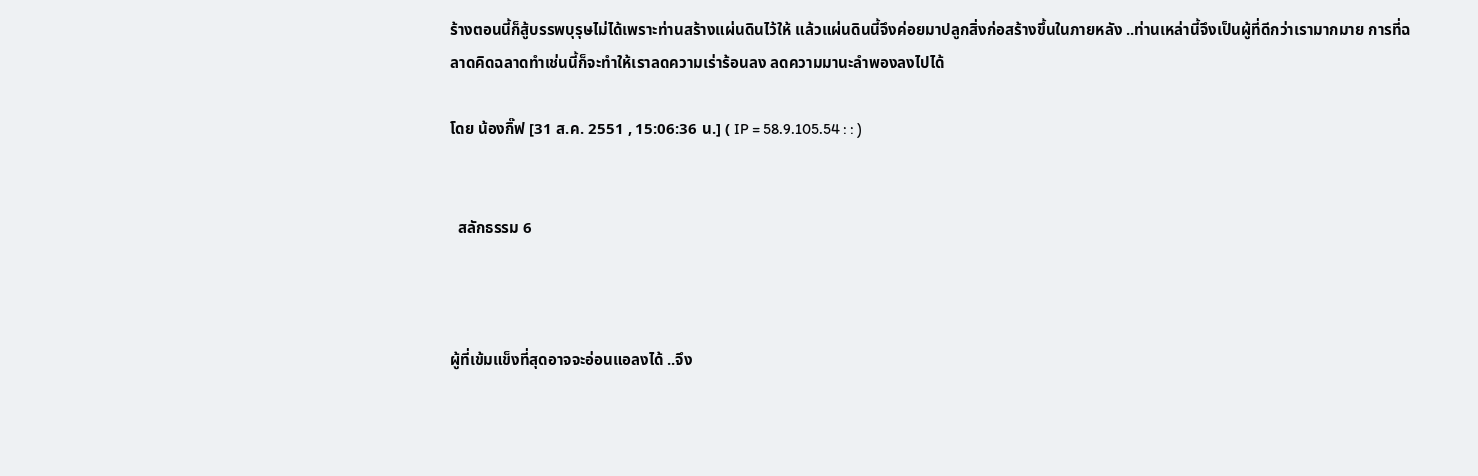ร้างตอนนี้ก็สู้บรรพบุรุษไม่ได้เพราะท่านสร้างแผ่นดินไว้ให้ แล้วแผ่นดินนี้จึงค่อยมาปลูกสิ่งก่อสร้างขึ้นในภายหลัง ..ท่านเหล่านี้จึงเป็นผู้ที่ดีกว่าเรามากมาย การที่ฉลาดคิดฉลาดทำเช่นนี้ก็จะทำให้เราลดความเร่าร้อนลง ลดความมานะลำพองลงไปได้

โดย น้องกิ๊ฟ [31 ส.ค. 2551 , 15:06:36 น.] ( IP = 58.9.105.54 : : )


  สลักธรรม 6



ผู้ที่เข้มแข็งที่สุดอาจจะอ่อนแอลงได้ ..จึง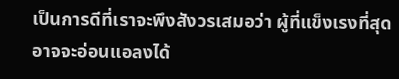เป็นการดีที่เราจะพึงสังวรเสมอว่า ผู้ที่แข็งเรงที่สุดอาจจะอ่อนแอลงได้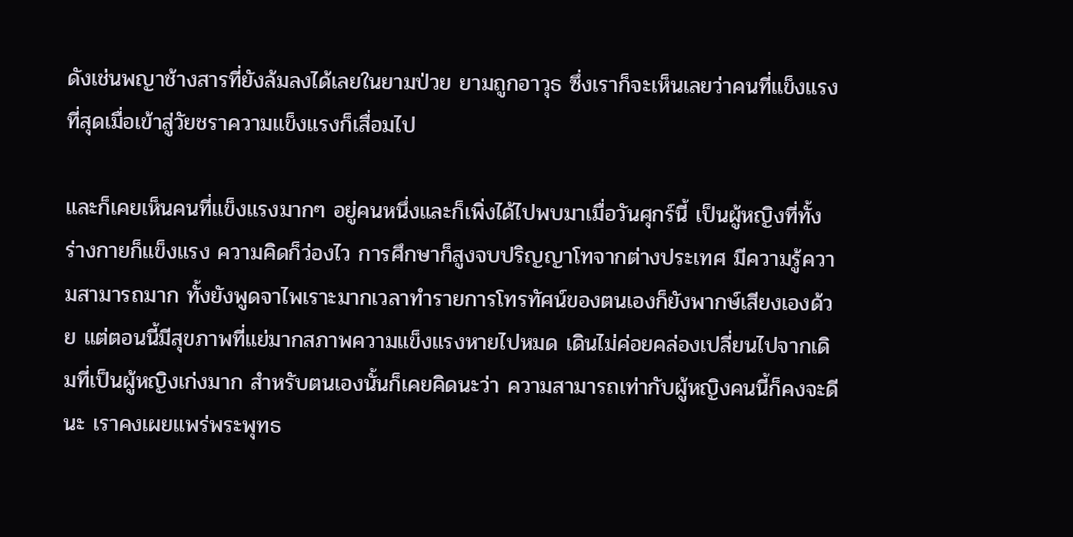ดังเช่นพญาช้างสารที่ยังล้มลงได้เลยในยามป่วย ยามถูกอาวุธ ซึ่งเราก็จะเห็นเลยว่าคนที่แข็งแรงที่สุดเมื่อเข้าสู่วัยชราความแข็งแรงก็เสื่อมไป

และก็เคยเห็นคนที่แข็งแรงมากๆ อยู่คนหนึ่งและก็เพิ่งได้ไปพบมาเมื่อวันศุกร์นี้ เป็นผู้หญิงที่ทั้งร่างกายก็แข็งแรง ความคิดก็ว่องไว การศึกษาก็สูงจบปริญญาโทจากต่างประเทศ มีความรู้ความสามารถมาก ทั้งยังพูดจาไพเราะมากเวลาทำรายการโทรทัศน์ของตนเองก็ยังพากษ์เสียงเองด้วย แต่ตอนนี้มีสุขภาพที่แย่มากสภาพความแข็งแรงหายไปหมด เดินไม่ค่อยคล่องเปลี่ยนไปจากเดิมที่เป็นผู้หญิงเก่งมาก สำหรับตนเองนั้นก็เคยคิดนะว่า ความสามารถเท่ากับผู้หญิงคนนี้ก็คงจะดีนะ เราคงเผยแพร่พระพุทธ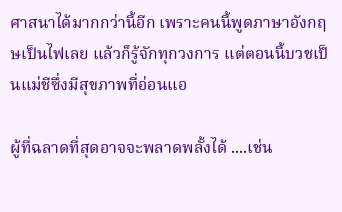ศาสนาได้มากกว่านี้อีก เพราะคนนี้พูดภาษาอังกฤษเป็นไฟเลย แล้วก็รู้จักทุกวงการ แต่ตอนนี้บวชเป็นแม่ชีซึ่งมีสุขภาพที่อ่อนแอ

ผู้ที่ฉลาดที่สุดอาจจะพลาดพลั้งได้ ....เช่น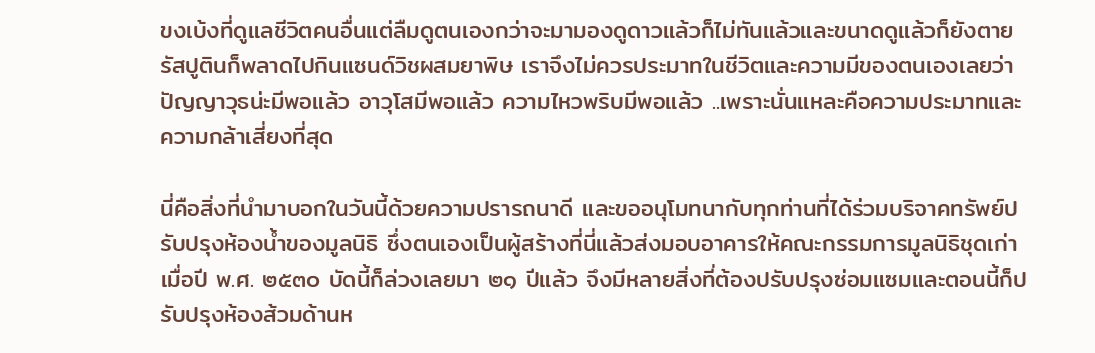ขงเบ้งที่ดูแลชีวิตคนอื่นแต่ลืมดูตนเองกว่าจะมามองดูดาวแล้วก็ไม่ทันแล้วและขนาดดูแล้วก็ยังตาย รัสปูตินก็พลาดไปกินแซนด์วิชผสมยาพิษ เราจึงไม่ควรประมาทในชีวิตและความมีของตนเองเลยว่าปัญญาวุธน่ะมีพอแล้ว อาวุโสมีพอแล้ว ความไหวพริบมีพอแล้ว ..เพราะนั่นแหละคือความประมาทและความกล้าเสี่ยงที่สุด

นี่คือสิ่งที่นำมาบอกในวันนี้ด้วยความปรารถนาดี และขออนุโมทนากับทุกท่านที่ได้ร่วมบริจาคทรัพย์ปรับปรุงห้องน้ำของมูลนิธิ ซึ่งตนเองเป็นผู้สร้างที่นี่แล้วส่งมอบอาคารให้คณะกรรมการมูลนิธิชุดเก่าเมื่อปี พ.ศ. ๒๕๓๐ บัดนี้ก็ล่วงเลยมา ๒๑ ปีแล้ว จึงมีหลายสิ่งที่ต้องปรับปรุงซ่อมแซมและตอนนี้ก็ปรับปรุงห้องส้วมด้านห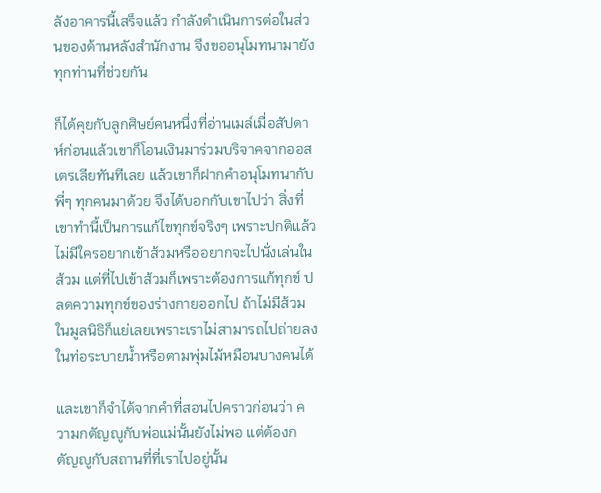ลังอาคารนี้เสร็จแล้ว กำลังดำเนินการต่อในส่วนของด้านหลังสำนักงาน จึงขออนุโมทนามายังทุกท่านที่ช่วยกัน

ก็ได้คุยกับลูกศิษย์คนหนึ่งที่อ่านเมล์เมื่อสัปดาห์ก่อนแล้วเขาก็โอนเงินมาร่วมบริจาคจากออสเตรเลียทันทีเลย แล้วเขาก็ฝากคำอนุโมทนากับพี่ๆ ทุกคนมาด้วย จึงได้บอกกับเขาไปว่า สิ่งที่เขาทำนี้เป็นการแก้ไขทุกข์จริงๆ เพราะปกติแล้วไม่มีใครอยากเข้าส้วมหรืออยากจะไปนั่งเล่นในส้วม แต่ที่ไปเข้าส้วมก็เพราะต้องการแก้ทุกข์ ปลดความทุกข์ของร่างกายออกไป ถ้าไม่มีส้วมในมูลนิธิก็แย่เลยเพราะเราไม่สามารถไปถ่ายลงในท่อระบายน้ำหรือตามพุ่มไม้หมือนบางคนได้

และเขาก็จำได้จากคำที่สอนไปคราวก่อนว่า ความกตัญญูกับพ่อแม่นั้นยังไม่พอ แต่ต้องกตัญญูกับสถานที่ที่เราไปอยู่นั้น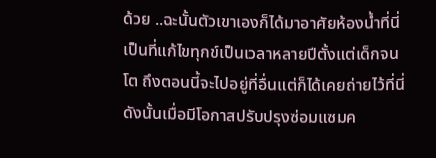ด้วย ..ฉะนั้นตัวเขาเองก็ได้มาอาศัยห้องน้ำที่นี่เป็นที่แก้ไขทุกข์เป็นเวลาหลายปีตั้งแต่เด็กจนโต ถึงตอนนี้จะไปอยู่ที่อื่นแต่ก็ได้เคยถ่ายไว้ที่นี่ ดังนั้นเมื่อมีโอกาสปรับปรุงซ่อมแซมค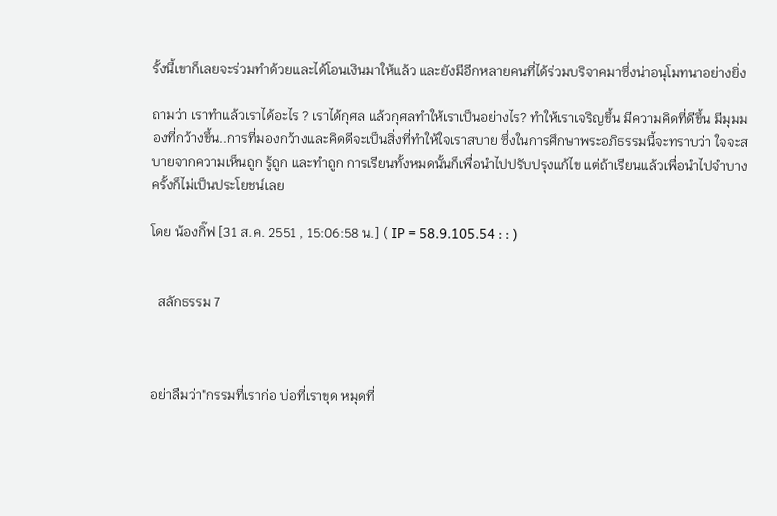รั้งนี้เขาก็เลยจะร่วมทำด้วยและได้โอนเงินมาให้แล้ว และยังมีอีกหลายคนที่ได้ร่วมบริจาคมาซึ่งน่าอนุโมทนาอย่างยิ่ง

ถามว่า เราทำแล้วเราได้อะไร ? เราได้กุศล แล้วกุศลทำให้เราเป็นอย่างไร? ทำให้เราเจริญขึ้น มีความคิดที่ดีขึ้น มีมุมมองที่กว้างขึ้น..การที่มองกว้างและคิดดีจะเป็นสิ่งที่ทำให้ใจเราสบาย ซึ่งในการศึกษาพระอภิธรรมนี้จะทราบว่า ใจจะสบายจากความเห็นถูก รู้ถูก และทำถูก การเรียนทั้งหมดนั้นก็เพื่อนำไปปรับปรุงแก้ไข แต่ถ้าเรียนแล้วเพื่อนำไปจำบางครั้งก็ไม่เป็นประโยชน์เลย

โดย น้องกิ๊ฟ [31 ส.ค. 2551 , 15:06:58 น.] ( IP = 58.9.105.54 : : )


  สลักธรรม 7



อย่าลืมว่า"กรรมที่เราก่อ บ่อที่เราขุด หมุดที่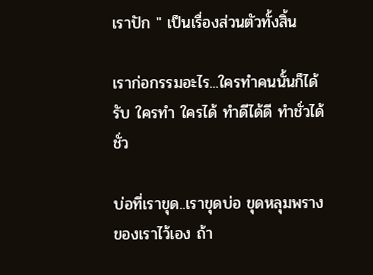เราปัก " เป็นเรื่องส่วนตัวทั้งสิ้น

เราก่อกรรมอะไร...ใครทำคนนั้นก็ได้รับ ใครทำ ใครได้ ทำดีได้ดี ทำชั่วได้ชั่ว

บ่อที่เราขุด..เราขุดบ่อ ขุดหลุมพรางของเราไว้เอง ถ้า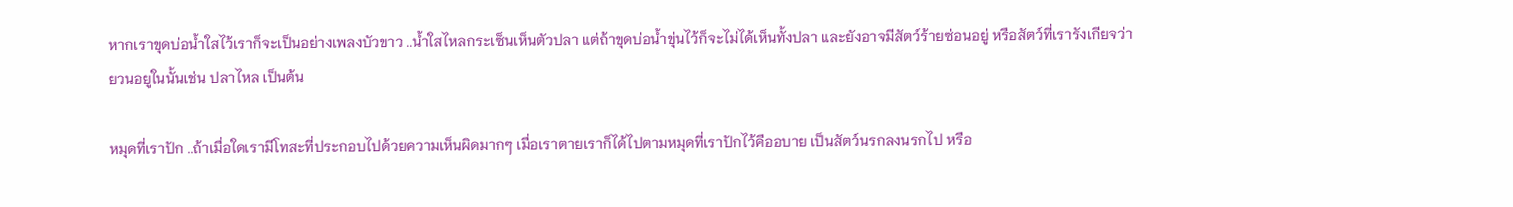หากเราขุดบ่อน้ำใสไว้เราก็จะเป็นอย่างเพลงบัวขาว ..น้ำใสไหลกระเซ็นเห็นตัวปลา แต่ถ้าขุดบ่อน้ำขุ่นไว้ก็จะไม่ได้เห็นทั้งปลา และยังอาจมีสัตว์ร้ายซ่อนอยู่ หรือสัตว์ที่เรารังเกียจว่ายวนอยูในนั้นเช่น ปลาไหล เป็นต้น

หมุดที่เราปัก ..ถ้าเมื่อใดเรามีโทสะที่ประกอบไปด้วยความเห็นผิดมากๆ เมื่อเราตายเราก็ได้ไปตามหมุดที่เราปักไว้คืออบาย เป็นสัตว์นรกลงนรกไป หรือ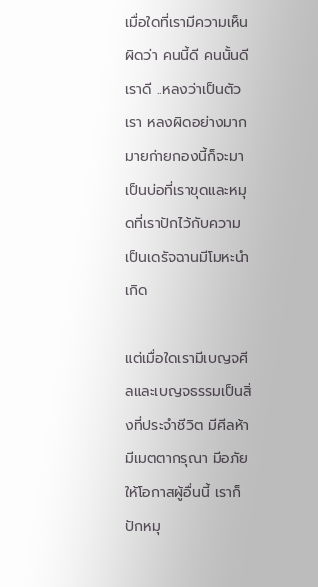เมื่อใดที่เรามีความเห็นผิดว่า คนนี้ดี คนนั้นดี เราดี ..หลงว่าเป็นตัวเรา หลงผิดอย่างมากมายก่ายกองนี้ก็จะมาเป็นบ่อที่เราขุดและหมุดที่เราปักไว้กับความเป็นเดรัจฉานมีโมหะนำเกิด

แต่เมื่อใดเรามีเบญจศีลและเบญจธรรมเป็นสิ่งที่ประจำชีวิต มีศีลห้า มีเมตตากรุณา มีอภัยให้โอกาสผู้อื่นนี้ เราก็ปักหมุ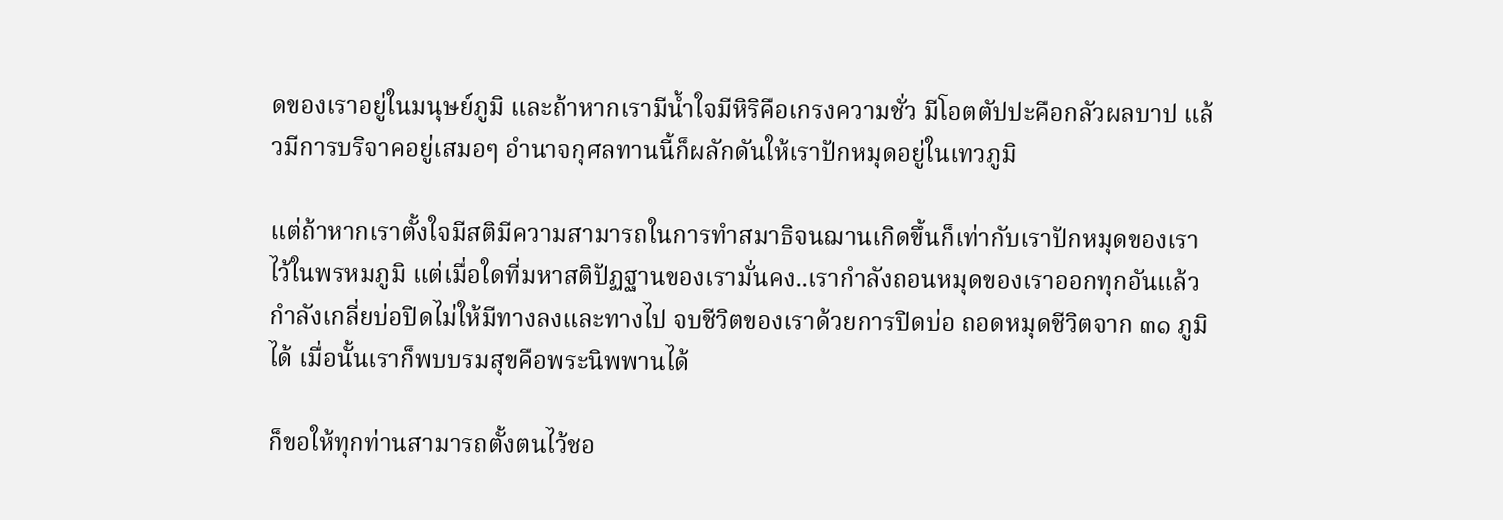ดของเราอยู่ในมนุษย์ภูมิ และถ้าหากเรามีน้ำใจมีหิริคือเกรงความชั่ว มีโอตตัปปะคือกลัวผลบาป แล้วมีการบริจาคอยู่เสมอๆ อำนาจกุศลทานนี้ก็ผลักดันให้เราปักหมุดอยู่ในเทวภูมิ

แต่ถ้าหากเราตั้งใจมีสติมีความสามารถในการทำสมาธิจนฌานเกิดขึ้นก็เท่ากับเราปักหมุดของเราไว้ในพรหมภูมิ แต่เมื่อใดที่มหาสติปัฏฐานของเรามั่นคง..เรากำลังถอนหมุดของเราออกทุกอันแล้วกำลังเกลี่ยบ่อปิดไม่ให้มีทางลงและทางไป จบชีวิตของเราด้วยการปิดบ่อ ถอดหมุดชีวิตจาก ๓๑ ภูมิได้ เมื่อนั้นเราก็พบบรมสุขคือพระนิพพานได้

ก็ขอให้ทุกท่านสามารถตั้งตนไว้ชอ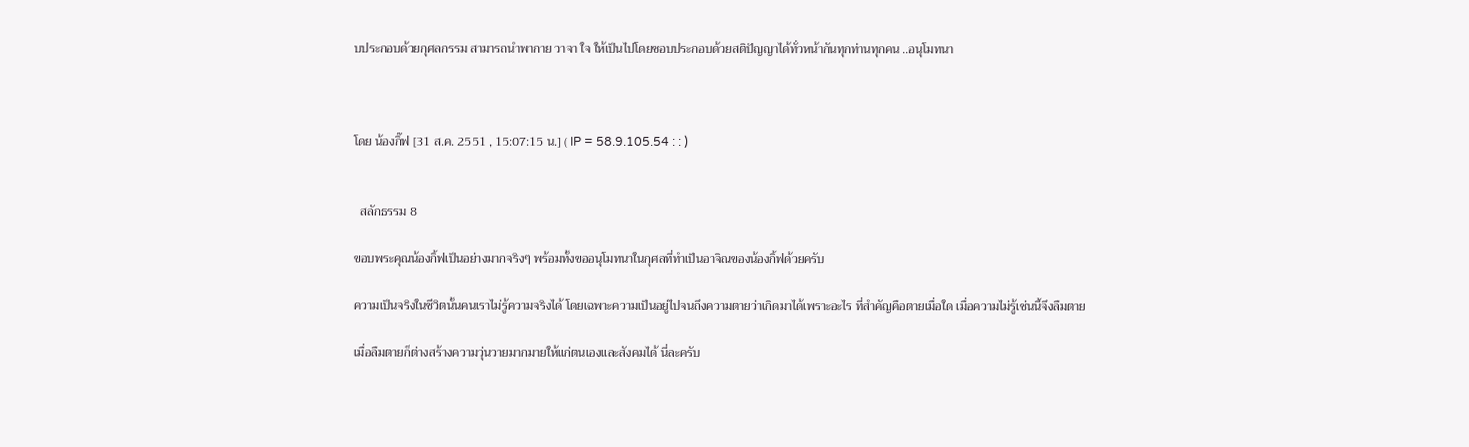บประกอบด้วยกุศลกรรม สามารถนำพากาย วาจา ใจ ให้เป็นไปโดยชอบประกอบด้วยสติปัญญาได้ทั่วหน้ากันทุกท่านทุกคน ..อนุโมทนา



โดย น้องกิ๊ฟ [31 ส.ค. 2551 , 15:07:15 น.] ( IP = 58.9.105.54 : : )


  สลักธรรม 8

ขอบพระคุณน้องกิ้ฟเป็นอย่างมากจริงๆ พร้อมทั้งขออนุโมทนาในกุศลที่ทำเป็นอาจิณของน้องกิ้ฟด้วยครับ

ความเป็นจริงในชีวิตนั้นคนเราไม่รู้ความจริงได้ โดยเฉพาะความเป็นอยู่ไปจนถึงความตายว่าเกิดมาได้เพราะอะไร ที่สำคัญคือตายเมื่อใด เมื่อความไม่รู้เช่นนี้จึงลืมตาย

เมื่อลืมตายก็ต่างสร้างความวุ่นวายมากมายให้แก่ตนเองและสังคมได้ นี่ละครับ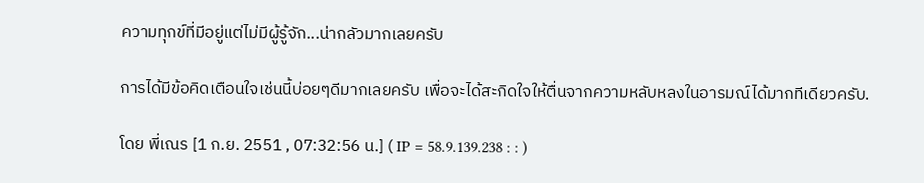ความทุกข์ที่มีอยู่แต่ไม่มีผู้รู้จัก...น่ากลัวมากเลยครับ

การได้มีข้อคิดเตือนใจเช่นนี้บ่อยๆดีมากเลยครับ เพื่อจะได้สะกิดใจให้ตื่นจากความหลับหลงในอารมณ์ได้มากทีเดียวครับ.

โดย พี่เณร [1 ก.ย. 2551 , 07:32:56 น.] ( IP = 58.9.139.238 : : )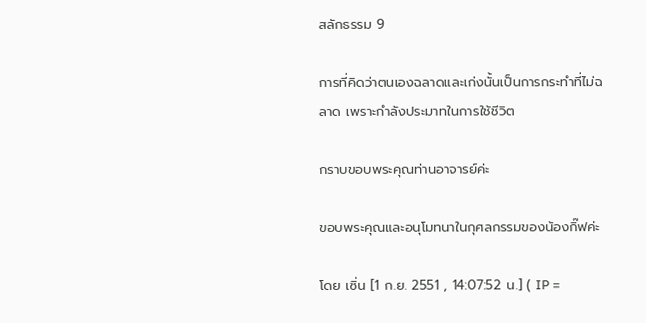สลักธรรม 9

การที่คิดว่าตนเองฉลาดและเก่งนั้นเป็นการกระทำที่ไม่ฉลาด เพราะกำลังประมาทในการใช้ชีวิต

กราบขอบพระคุณท่านอาจารย์ค่ะ

ขอบพระคุณและอนุโมทนาในกุศลกรรมของน้องกิ๊ฟค่ะ

โดย เซิ่น [1 ก.ย. 2551 , 14:07:52 น.] ( IP =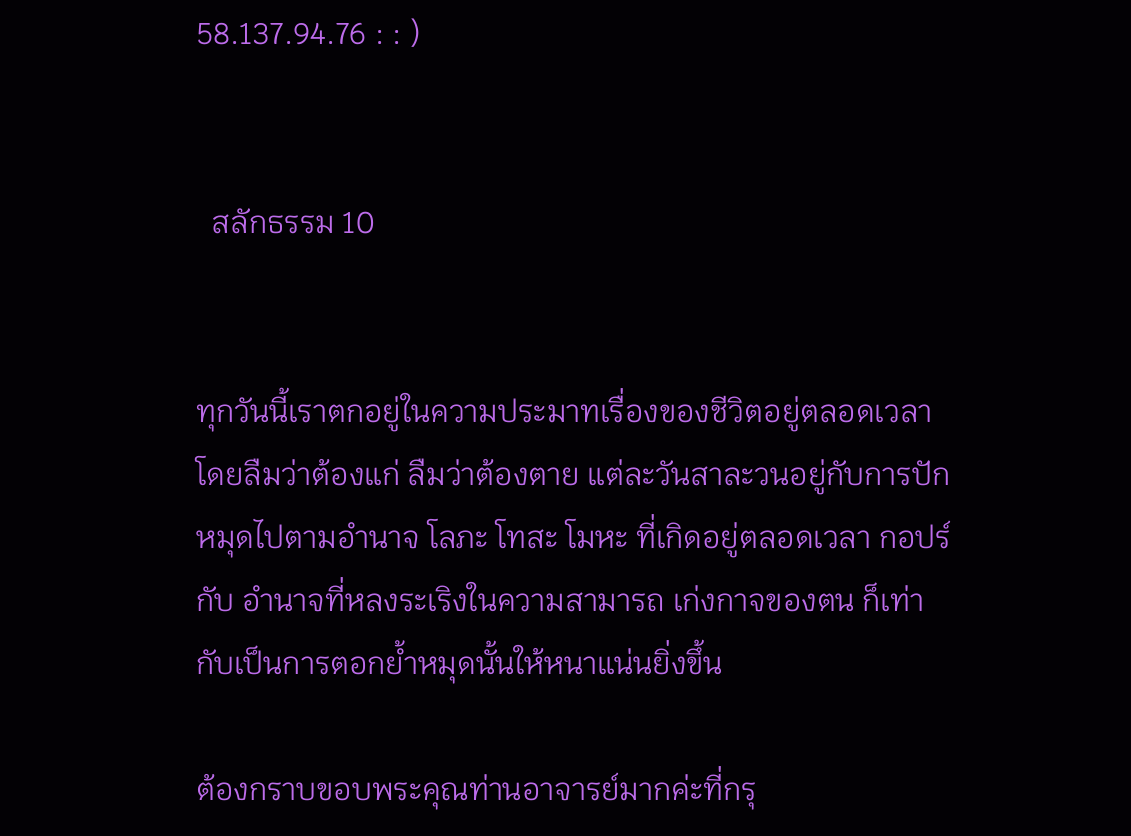58.137.94.76 : : )


  สลักธรรม 10


ทุกวันนี้เราตกอยู่ในความประมาทเรื่องของชีวิตอยู่ตลอดเวลา โดยลืมว่าต้องแก่ ลืมว่าต้องตาย แต่ละวันสาละวนอยู่กับการปักหมุดไปตามอำนาจ โลภะ โทสะ โมหะ ที่เกิดอยู่ตลอดเวลา กอปร์กับ อำนาจที่หลงระเริงในความสามารถ เก่งกาจของตน ก็เท่ากับเป็นการตอกย้ำหมุดนั้นให้หนาแน่นยิ่งขึ้น

ต้องกราบขอบพระคุณท่านอาจารย์มากค่ะที่กรุ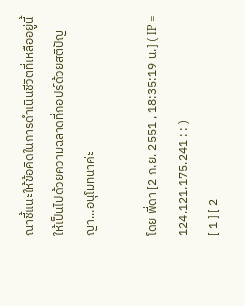ณาชี้แนะให้ข้อคิดในการดำเนินชีวิตที่เหลืออยู่นี้ให้เป็นไปด้วยความฉลาดที่กอปร์ด้วยสติปัญญา...อนุโมทนาค่ะ

โดย พี่ดา [2 ก.ย. 2551 , 18:35:19 น.] ( IP = 124.121.175.241 : : )
[ 1 ] [ 2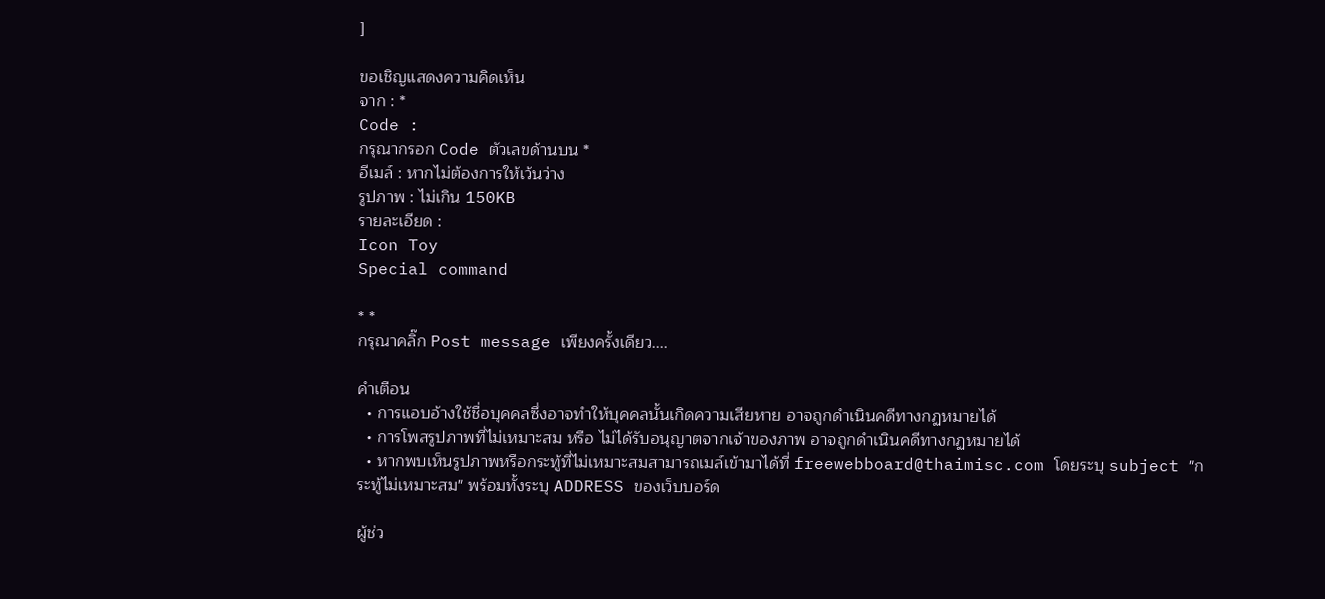]

ขอเชิญแสดงความคิดเห็น
จาก : *
Code :
กรุณากรอก Code ตัวเลขด้านบน *
อีเมล์ : หากไม่ต้องการให้เว้นว่าง
รูปภาพ : ไม่เกิน 150KB
รายละเอียด :
Icon Toy
Special command

* *
กรุณาคลิ๊ก Post message เพียงครั้งเดียว....

คำเตือน
  • การแอบอ้างใช้ชื่อบุคคลซึ่งอาจทำให้บุคคลนั้นเกิดความเสียหาย อาจถูกดำเนินคดีทางกฏหมายได้
  • การโพสรูปภาพที่ไม่เหมาะสม หรือ ไม่ได้รับอนุญาตจากเจ้าของภาพ อาจถูกดำเนินคดีทางกฏหมายได้
  • หากพบเห็นรูปภาพหรือกระทู้ที่ไม่เหมาะสมสามารถเมล์เข้ามาได้ที่ freewebboard@thaimisc.com โดยระบุ subject "กระทู้ไม่เหมาะสม" พร้อมทั้งระบุ ADDRESS ของเว็บบอร์ด

ผู้ช่ว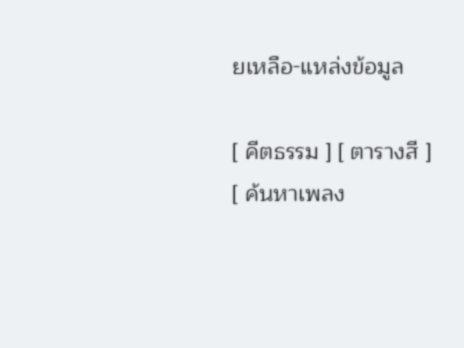ยเหลือ-แหล่งข้อมูล

[ คีตธรรม ] [ ตารางสี ] [ ค้นหาเพลง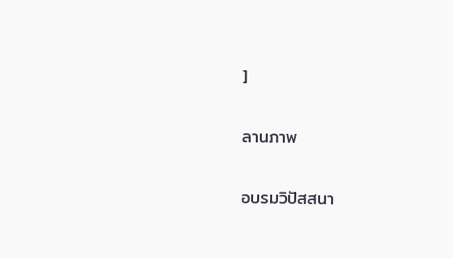]

ลานภาพ

อบรมวิปัสสนา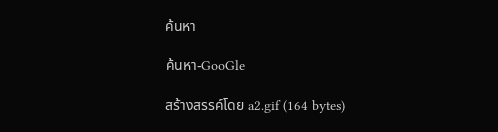ค้นหา

ค้นหา-GooGle

สร้างสรรค์โดย a2.gif (164 bytes)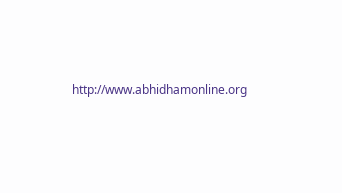http://www.abhidhamonline.org